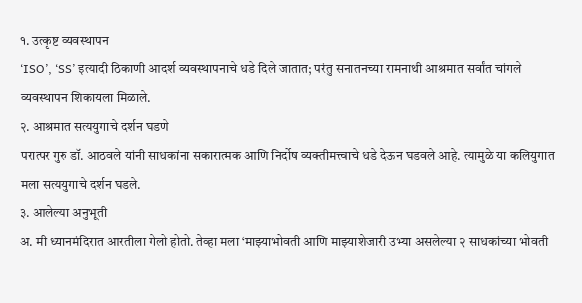१. उत्कृष्ट व्यवस्थापन
‘ISO’, ‘SS’ इत्यादी ठिकाणी आदर्श व्यवस्थापनाचे धडे दिले जातात; परंतु सनातनच्या रामनाथी आश्रमात सर्वांत चांगले व्यवस्थापन शिकायला मिळाले.
२. आश्रमात सत्ययुगाचे दर्शन घडणे
परात्पर गुरु डॉ. आठवले यांनी साधकांना सकारात्मक आणि निर्दोष व्यक्तीमत्त्वाचे धडे देऊन घडवले आहे. त्यामुळे या कलियुगात मला सत्ययुगाचे दर्शन घडले.
३. आलेल्या अनुभूती
अ. मी ध्यानमंदिरात आरतीला गेलो होतो. तेव्हा मला ‘माझ्याभोवती आणि माझ्याशेजारी उभ्या असलेल्या २ साधकांच्या भोवती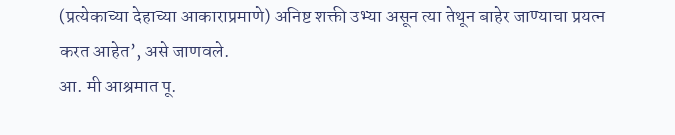(प्रत्येकाच्या देहाच्या आकाराप्रमाणे) अनिष्ट शक्ती उभ्या असून त्या तेथून बाहेर जाण्याचा प्रयत्न करत आहेत’, असे जाणवले.
आ. मी आश्रमात पू.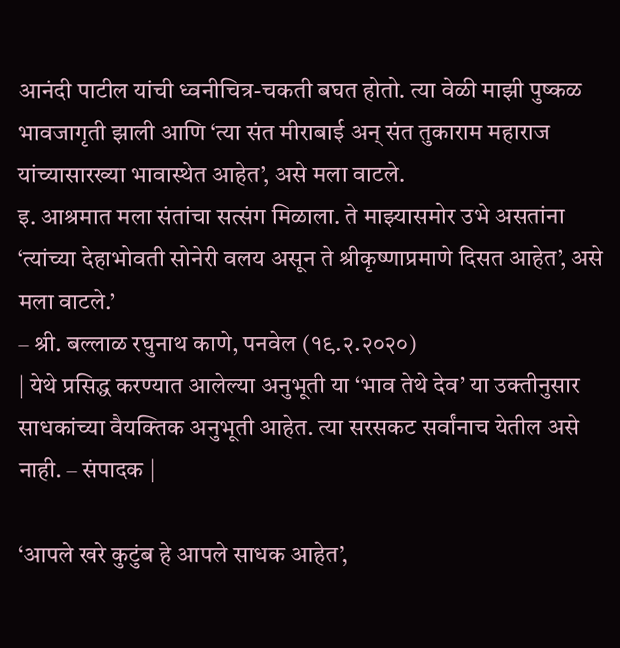आनंदी पाटील यांची ध्वनीचित्र-चकती बघत होतो. त्या वेळी माझी पुष्कळ भावजागृती झाली आणि ‘त्या संत मीराबाई अन् संत तुकाराम महाराज यांच्यासारख्या भावास्थेत आहेत’, असे मला वाटले.
इ. आश्रमात मला संतांचा सत्संग मिळाला. ते माझ्यासमोर उभे असतांना ‘त्यांच्या देहाभोवती सोनेरी वलय असून ते श्रीकृष्णाप्रमाणे दिसत आहेत’, असे मला वाटले.’
– श्री. बल्लाळ रघुनाथ काणे, पनवेल (१९.२.२०२०)
| येथे प्रसिद्ध करण्यात आलेल्या अनुभूती या ‘भाव तेथे देव’ या उक्तीनुसार साधकांच्या वैयक्तिक अनुभूती आहेत. त्या सरसकट सर्वांनाच येतील असे नाही. – संपादक |

‘आपले खरे कुटुंब हे आपले साधक आहेत’,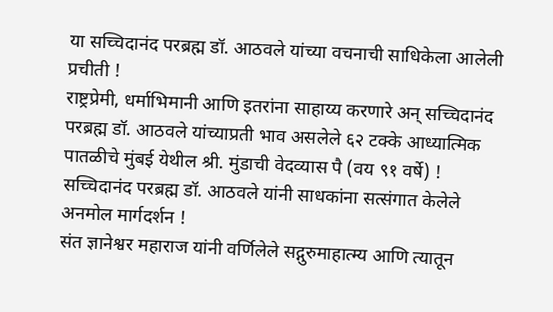या सच्चिदानंद परब्रह्म डॉ. आठवले यांच्या वचनाची साधिकेला आलेली प्रचीती !
राष्ट्रप्रेमी, धर्माभिमानी आणि इतरांना साहाय्य करणारे अन् सच्चिदानंद परब्रह्म डॉ. आठवले यांच्याप्रती भाव असलेले ६२ टक्के आध्यात्मिक पातळीचे मुंबई येथील श्री. मुंडाची वेदव्यास पै (वय ९१ वर्षे) !
सच्चिदानंद परब्रह्म डॉ. आठवले यांनी साधकांना सत्संगात केलेले अनमोल मार्गदर्शन !
संत ज्ञानेश्वर महाराज यांनी वर्णिलेले सद्गुरुमाहात्म्य आणि त्यातून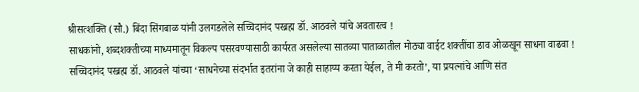श्रीसत्शक्ति (सौ.) बिंदा सिंगबाळ यांनी उलगडलेले सच्चिदानंद परब्रह्म डॉ. आठवले यांचे अवतारत्व !
साधकांनो, शब्दशक्तीच्या माध्यमातून विकल्प पसरवण्यासाठी कार्यरत असलेल्या सातव्या पाताळातील मोठ्या वाईट शक्तींचा डाव ओळखून साधना वाढवा !
सच्चिदानंद परब्रह्म डॉ. आठवले यांच्या ‘साधनेच्या संदर्भात इतरांना जे काही साहाय्य करता येईल, ते मी करतो’, या प्रयत्नांचे आणि संत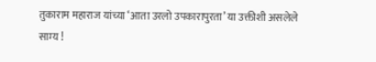तुकाराम महाराज यांच्या ‘आता उरलो उपकारापुरता’ या उक्तीशी असलेले साम्य !